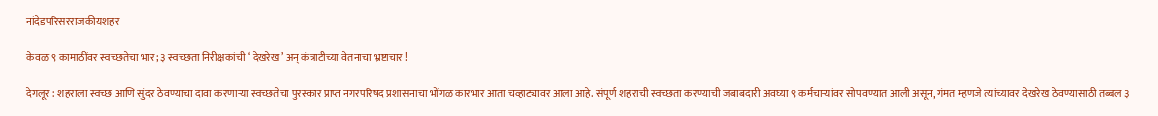नांदेडपरिसरराजकीयशहर

केवळ ९ कामाठींवर स्वच्छतेचा भार; ३ स्वच्छता निरीक्षकांची ‘ देखरेख’ अन् कंत्राटीच्या वेतनाचा भ्रष्टाचार !

देगलूर : शहराला स्वच्छ आणि सुंदर ठेवण्याचा दावा करणाऱ्या स्वच्छतेचा पुरस्कार प्राप्त नगरपरिषद प्रशासनाचा भोंगळ कारभार आता चव्हाट्यावर आला आहे. संपूर्ण शहराची स्वच्छता करण्याची जबाबदारी अवघ्या ९ कर्मचाऱ्यांवर सोपवण्यात आली असून, गंमत म्हणजे त्यांच्यावर देखरेख ठेवण्यासाठी तब्बल ३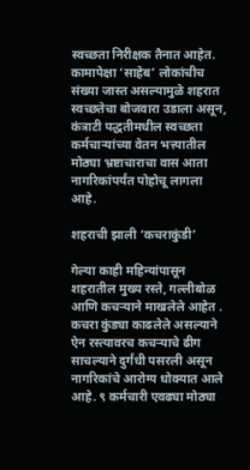स्वच्छता निरीक्षक तैनात आहेत. कामापेक्षा ‘साहेब’ लोकांचीच संख्या जास्त असल्यामुळे शहरात स्वच्छतेचा बोजवारा उडाला असून, कंत्राटी पद्धतीमधील स्वच्छता कर्मचाऱ्यांच्या वेतन भत्त्यातील मोठ्या भ्रष्टाचाराचा वास आता नागरिकांपर्यंत पोहोचू लागला आहे.

शहराची झाली ‘कचराकुंडी’

गेल्या काही महिन्यांपासून शहरातील मुख्य रस्ते, गल्लीबोळ आणि कचऱ्याने माखलेले आहेत . कचरा कुंड्या काढलेले असल्याने ऐन रस्त्यावरच कचऱ्याचे ढीग साचल्याने दुर्गंधी पसरली असून नागरिकांचे आरोग्य धोक्यात आले आहे. ९ कर्मचारी एवढ्या मोठ्या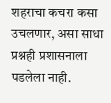शहराचा कचरा कसा उचलणार, असा साधा प्रश्नही प्रशासनाला पडलेला नाही.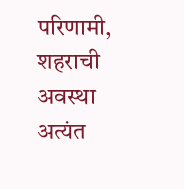परिणामी, शहराची अवस्था अत्यंत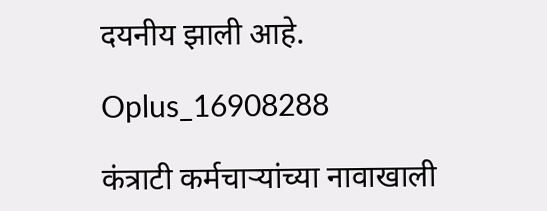दयनीय झाली आहे.

Oplus_16908288

कंत्राटी कर्मचाऱ्यांच्या नावाखाली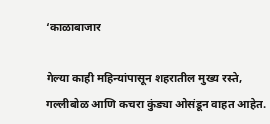‘काळाबाजार

गेल्या काही महिन्यांपासून शहरातील मुख्य रस्ते, गल्लीबोळ आणि कचरा कुंड्या ओसंडून वाहत आहेत.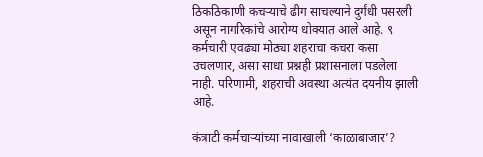ठिकठिकाणी कचऱ्याचे ढीग साचल्याने दुर्गंधी पसरली असून नागरिकांचे आरोग्य धोक्यात आले आहे. ९ कर्मचारी एवढ्या मोठ्या शहराचा कचरा कसा उचलणार, असा साधा प्रश्नही प्रशासनाला पडलेला नाही. परिणामी, शहराची अवस्था अत्यंत दयनीय झाली आहे.

कंत्राटी कर्मचाऱ्यांच्या नावाखाली ‘काळाबाजार’?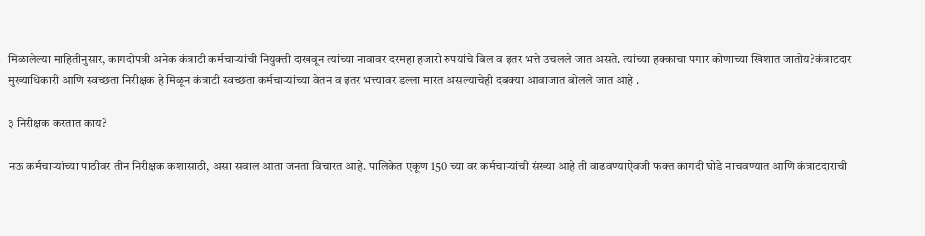मिळालेल्या माहितीनुसार, कागदोपत्री अनेक कंत्राटी कर्मचाऱ्यांची नियुक्ती दाखवून त्यांच्या नावावर दरमहा हजारो रुपयांचे बिल व इतर भत्ते उचलले जात असते. त्यांच्या हक्काचा पगार कोणाच्या खिशात जातोय?कंत्राटदार मुख्याधिकारी आणि स्वच्छता निरीक्षक हे मिळून कंत्राटी स्वच्छता कर्मचाऱ्यांच्या वेतन व इतर भत्त्यावर डल्ला मारत असल्याचेही दबक्या आवाजात बोलले जात आहे .

३ निरीक्षक करतात काय?

नऊ कर्मचाऱ्यांच्या पाठीवर तीन निरीक्षक कशासाठी, असा सवाल आता जनता विचारत आहे. पालिकेत एकूण 150 च्या वर कर्मचाऱ्यांची संख्या आहे ती वाढवण्याऐवजी फक्त कागदी घोडे नाचवण्यात आणि कंत्राटदाराची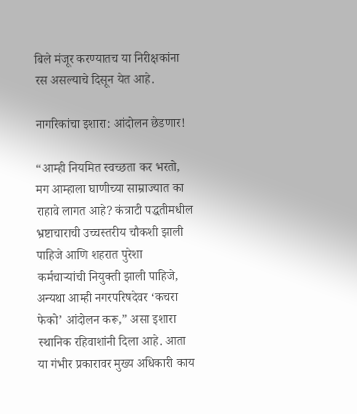बिले मंजूर करण्यातच या निरीक्षकांना रस असल्याचे दिसून येत आहे.

नागरिकांचा इशारा: आंदोलन छेडणार!

“आम्ही नियमित स्वच्छता कर भरतो, मग आम्हाला घाणीच्या साम्राज्यात का राहावे लागत आहे? कंत्राटी पद्धतीमधील भ्रष्टाचाराची उच्चस्तरीय चौकशी झाली पाहिजे आणि शहरात पुरेशा कर्मचाऱ्यांची नियुक्ती झाली पाहिजे, अन्यथा आम्ही नगरपरिषदेवर ‘कचरा फेको’ आंदोलन करू,” असा इशारा स्थानिक रहिवाशांनी दिला आहे. आता या गंभीर प्रकारावर मुख्य अधिकारी काय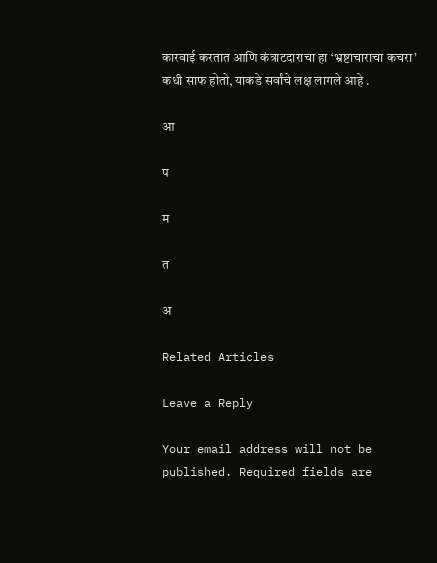कारवाई करतात आणि कंत्राटदाराचा हा ‘भ्रष्टाचाराचा कचरा’ कधी साफ होतो, याकडे सर्वांचे लक्ष लागले आहे .

आ

प

म

त

अ

Related Articles

Leave a Reply

Your email address will not be published. Required fields are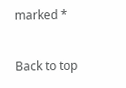marked *

Back to top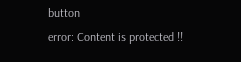button
error: Content is protected !!